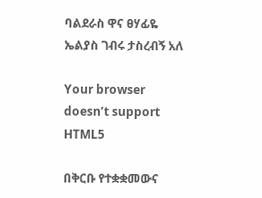ባልደራስ ዋና ፀሃፊዬ ኤልያስ ገብሩ ታስረብኝ አለ

Your browser doesn’t support HTML5

በቅርቡ የተቋቋመውና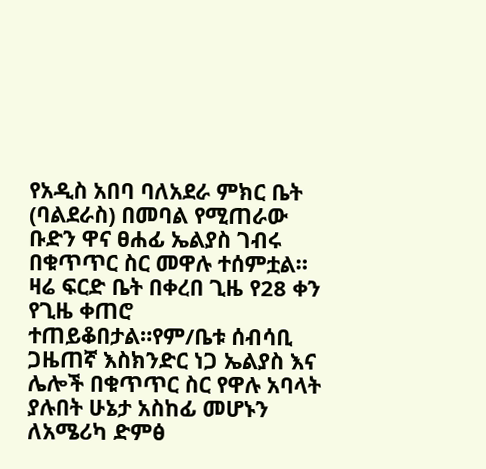የአዲስ አበባ ባለአደራ ምክር ቤት (ባልደራስ) በመባል የሚጠራው ቡድን ዋና ፀሐፊ ኤልያስ ገብሩ በቁጥጥር ስር መዋሉ ተሰምቷል። ዛሬ ፍርድ ቤት በቀረበ ጊዜ የ28 ቀን የጊዜ ቀጠሮ ተጠይቆበታል።የም/ቤቱ ሰብሳቢ ጋዜጠኛ እስክንድር ነጋ ኤልያስ እና ሌሎች በቁጥጥር ስር የዋሉ አባላት ያሉበት ሁኔታ አስከፊ መሆኑን ለአሜሪካ ድምፅ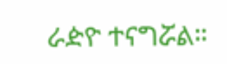ራዽዮ ተናግሯል።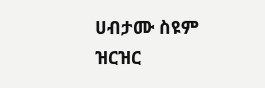ሀብታሙ ስዩም ዝርዝር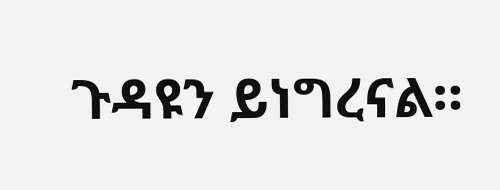ጉዳዩን ይነግረናል።